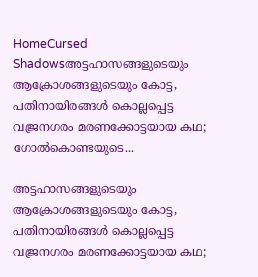HomeCursed Shadowsഅട്ടഹാസങ്ങളുടെയും ആക്രോശങ്ങളുടെയും കോട്ട, പതിനായിരങ്ങൾ കൊല്ലപ്പെട്ട വജ്രനഗരം മരണക്കോട്ടയായ കഥ; ഗോൽകൊണ്ടയുടെ...

അട്ടഹാസങ്ങളുടെയും ആക്രോശങ്ങളുടെയും കോട്ട, പതിനായിരങ്ങൾ കൊല്ലപ്പെട്ട വജ്രനഗരം മരണക്കോട്ടയായ കഥ;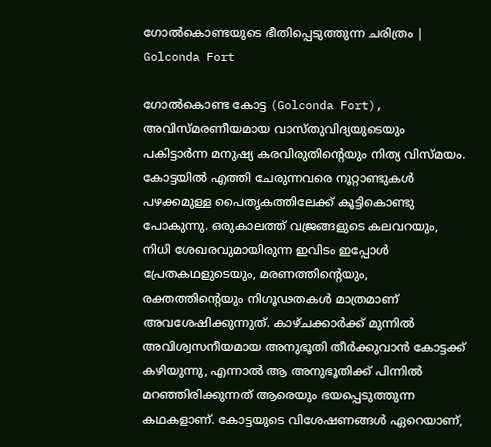ഗോൽകൊണ്ടയുടെ ഭീതിപ്പെടുത്തുന്ന ചരിത്രം | Golconda Fort

ഗോൽകൊണ്ട കോട്ട (Golconda Fort), അവിസ്മരണീയമായ വാസ്തുവിദ്യയുടെയും പകിട്ടാർന്ന മനുഷ്യ കരവിരുതിന്റെയും നിത്യ വിസ്മയം. കോട്ടയിൽ എത്തി ചേരുന്നവരെ നൂറ്റാണ്ടുകൾ പഴക്കമുള്ള പൈതൃകത്തിലേക്ക് കൂട്ടികൊണ്ടു പോകുന്നു. ഒരുകാലത്ത് വജ്രങ്ങളുടെ കലവറയും, നിധി ശേഖരവുമായിരുന്ന ഇവിടം ഇപ്പോൾ പ്രേതകഥളുടെയും, മരണത്തിന്റെയും, രക്തത്തിന്റെയും നിഗൂഢതകൾ മാത്രമാണ് അവശേഷിക്കുന്നുത്. കാഴ്ചക്കാർക്ക് മുന്നിൽ അവിശ്വസനീയമായ അനുഭൂതി തീർക്കുവാൻ കോട്ടക്ക് കഴിയുന്നു, എന്നാൽ ആ അനുഭൂതിക്ക് പിന്നിൽ മറഞ്ഞിരിക്കുന്നത് ആരെയും ഭയപ്പെടുത്തുന്ന കഥകളാണ്. കോട്ടയുടെ വിശേഷണങ്ങൾ ഏറെയാണ്,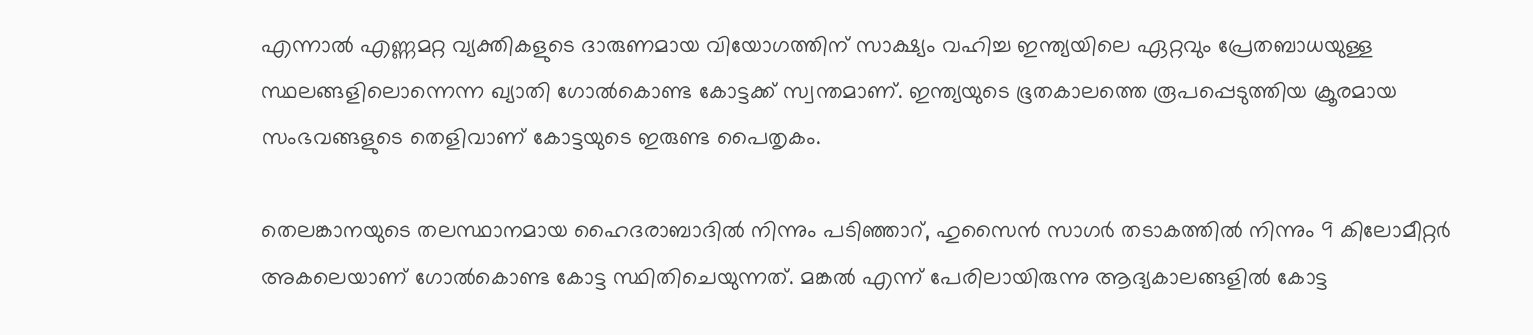എന്നാൽ എണ്ണമറ്റ വ്യക്തികളുടെ ദാരുണമായ വിയോഗത്തിന് സാക്ഷ്യം വഹിച്ച ഇന്ത്യയിലെ ഏറ്റവും പ്രേതബാധയുള്ള സ്ഥലങ്ങളിലൊന്നെന്ന ഖ്യാതി ഗോൽകൊണ്ട കോട്ടക്ക് സ്വന്തമാണ്. ഇന്ത്യയുടെ ഭൂതകാലത്തെ രൂപപ്പെടുത്തിയ ക്രൂരമായ സംഭവങ്ങളുടെ തെളിവാണ് കോട്ടയുടെ ഇരുണ്ട പൈതൃകം.

തെലങ്കാനയുടെ തലസ്ഥാനമായ ഹൈദരാബാദിൽ നിന്നും പടിഞ്ഞാറ്, ഹുസൈൻ സാഗർ തടാകത്തിൽ നിന്നും 9 കിലോമീറ്റർ അകലെയാണ് ഗോൽകൊണ്ട കോട്ട സ്ഥിതിചെയുന്നത്. മങ്കൽ എന്ന് പേരിലായിരുന്നു ആദ്യകാലങ്ങളിൽ കോട്ട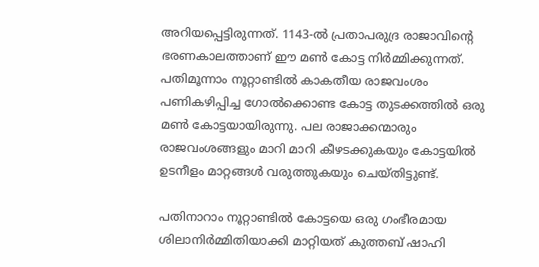അറിയപ്പെട്ടിരുന്നത്. 1143-ൽ പ്രതാപരുദ്ര രാജാവിൻ്റെ ഭരണകാലത്താണ് ഈ മൺ കോട്ട നിർമ്മിക്കുന്നത്. പതിമൂന്നാം നൂറ്റാണ്ടിൽ കാകതീയ രാജവംശം പണികഴിപ്പിച്ച ഗോൽക്കൊണ്ട കോട്ട തുടക്കത്തിൽ ഒരു മൺ കോട്ടയായിരുന്നു. പല രാജാക്കന്മാരും രാജവംശങ്ങളും മാറി മാറി കീഴടക്കുകയും കോട്ടയിൽ ഉടനീളം മാറ്റങ്ങൾ വരുത്തുകയും ചെയ്തിട്ടുണ്ട്.

പതിനാറാം നൂറ്റാണ്ടിൽ കോട്ടയെ ഒരു ഗംഭീരമായ ശിലാനിർമ്മിതിയാക്കി മാറ്റിയത് കുത്തബ് ഷാഹി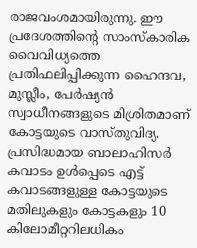രാജവംശമായിരുന്നു. ഈ പ്രദേശത്തിൻ്റെ സാംസ്കാരിക വൈവിധ്യത്തെ പ്രതിഫലിപ്പിക്കുന്ന ഹൈന്ദവ, മുസ്ലീം, പേർഷ്യൻ സ്വാധീനങ്ങളുടെ മിശ്രിതമാണ് കോട്ടയുടെ വാസ്തുവിദ്യ. പ്രസിദ്ധമായ ബാലാഹിസർ കവാടം ഉൾപ്പെടെ എട്ട് കവാടങ്ങളുള്ള കോട്ടയുടെ മതിലുകളും കോട്ടകളും 10 കിലോമീറ്ററിലധികം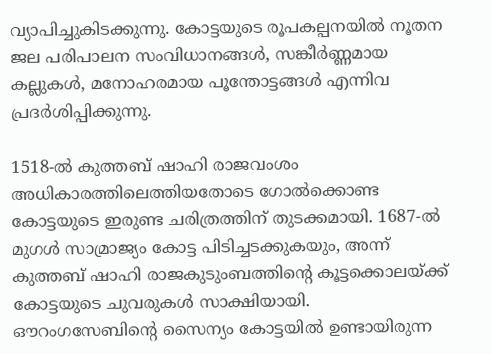വ്യാപിച്ചുകിടക്കുന്നു. കോട്ടയുടെ രൂപകല്പനയിൽ നൂതന ജല പരിപാലന സംവിധാനങ്ങൾ, സങ്കീർണ്ണമായ കല്ലുകൾ, മനോഹരമായ പൂന്തോട്ടങ്ങൾ എന്നിവ പ്രദർശിപ്പിക്കുന്നു.

1518-ൽ കുത്തബ് ഷാഹി രാജവംശം അധികാരത്തിലെത്തിയതോടെ ഗോൽക്കൊണ്ട കോട്ടയുടെ ഇരുണ്ട ചരിത്രത്തിന് തുടക്കമായി. 1687-ൽ മുഗൾ സാമ്രാജ്യം കോട്ട പിടിച്ചടക്കുകയും, അന്ന് കുത്തബ് ഷാഹി രാജകുടുംബത്തിന്റെ കൂട്ടക്കൊലയ്ക്ക് കോട്ടയുടെ ചുവരുകൾ സാക്ഷിയായി. ഔറംഗസേബിൻ്റെ സൈന്യം കോട്ടയിൽ ഉണ്ടായിരുന്ന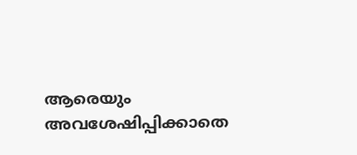ആരെയും അവശേഷിപ്പിക്കാതെ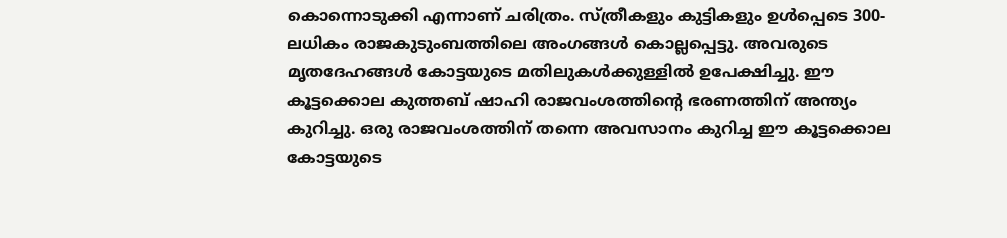കൊന്നൊടുക്കി എന്നാണ് ചരിത്രം. സ്ത്രീകളും കുട്ടികളും ഉൾപ്പെടെ 300-ലധികം രാജകുടുംബത്തിലെ അംഗങ്ങൾ കൊല്ലപ്പെട്ടു. അവരുടെ മൃതദേഹങ്ങൾ കോട്ടയുടെ മതിലുകൾക്കുള്ളിൽ ഉപേക്ഷിച്ചു. ഈ കൂട്ടക്കൊല കുത്തബ് ഷാഹി രാജവംശത്തിൻ്റെ ഭരണത്തിന് അന്ത്യം കുറിച്ചു. ഒരു രാജവംശത്തിന് തന്നെ അവസാനം കുറിച്ച ഈ കൂട്ടക്കൊല കോട്ടയുടെ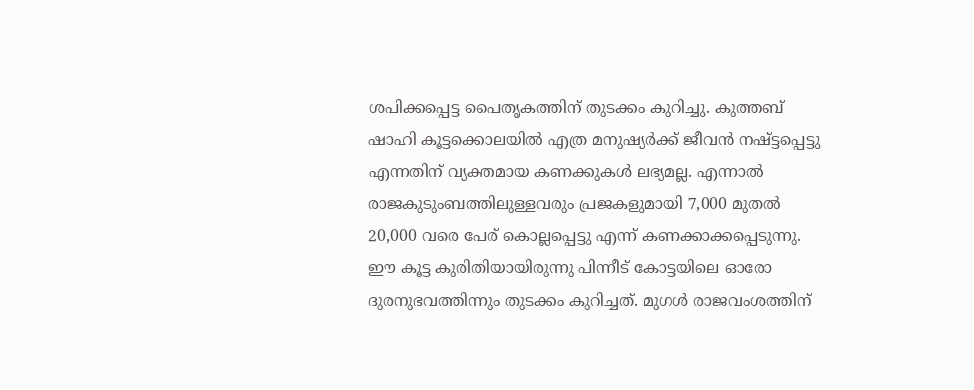ശപിക്കപ്പെട്ട പൈതൃകത്തിന് തുടക്കം കുറിച്ചു. കുത്തബ് ഷാഹി കൂട്ടക്കൊലയിൽ എത്ര മനുഷ്യർക്ക് ജീവൻ നഷ്ട്ടപ്പെട്ടു എന്നതിന് വ്യക്തമായ കണക്കുകൾ ലഭ്യമല്ല. എന്നാൽ രാജകുടുംബത്തിലുള്ളവരും പ്രജകളുമായി 7,000 മുതൽ 20,000 വരെ പേര് കൊല്ലപ്പെട്ടു എന്ന് കണക്കാക്കപ്പെടുന്നു. ഈ കൂട്ട കുരിതിയായിരുന്നു പിന്നീട് കോട്ടയിലെ ഓരോ ദുരനുഭവത്തിന്നും തുടക്കം കുറിച്ചത്. മുഗൾ രാജവംശത്തിന്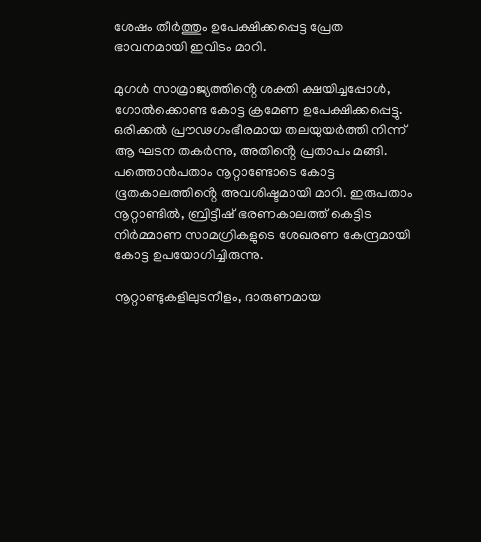ശേഷം തീർത്തും ഉപേക്ഷിക്കപ്പെട്ട പ്രേത ഭാവനമായി ഇവിടം മാറി.

മുഗൾ സാമ്രാജ്യത്തിൻ്റെ ശക്തി ക്ഷയിച്ചപ്പോൾ, ഗോൽക്കൊണ്ട കോട്ട ക്രമേണ ഉപേക്ഷിക്കപ്പെട്ടു. ഒരിക്കൽ പ്രൗഢഗംഭീരമായ തലയുയർത്തി നിന്ന് ആ ഘടന തകർന്നു, അതിൻ്റെ പ്രതാപം മങ്ങി. പത്തൊൻപതാം നൂറ്റാണ്ടോടെ കോട്ട ഭൂതകാലത്തിൻ്റെ അവശിഷ്ടമായി മാറി. ഇരുപതാം നൂറ്റാണ്ടിൽ, ബ്രിട്ടീഷ് ഭരണകാലത്ത് കെട്ടിട നിർമ്മാണ സാമഗ്രികളുടെ ശേഖരണ കേന്ദ്രമായി കോട്ട ഉപയോഗിച്ചിരുന്നു.

നൂറ്റാണ്ടുകളിലുടനീളം, ദാരുണമായ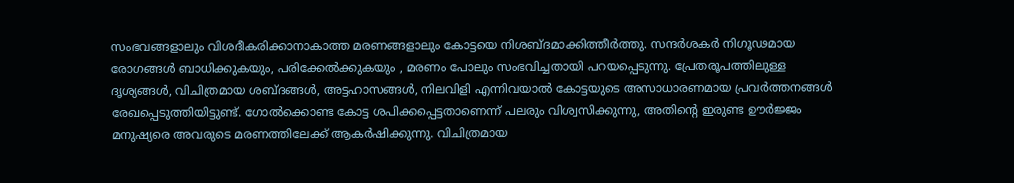സംഭവങ്ങളാലും വിശദീകരിക്കാനാകാത്ത മരണങ്ങളാലും കോട്ടയെ നിശബ്ദമാക്കിത്തീർത്തു. സന്ദർശകർ നിഗൂഢമായ രോഗങ്ങൾ ബാധിക്കുകയും, പരിക്കേൽക്കുകയും , മരണം പോലും സംഭവിച്ചതായി പറയപ്പെടുന്നു. പ്രേതരൂപത്തിലുള്ള ദൃശ്യങ്ങൾ, വിചിത്രമായ ശബ്ദങ്ങൾ, അട്ടഹാസങ്ങൾ, നിലവിളി എന്നിവയാൽ കോട്ടയുടെ അസാധാരണമായ പ്രവർത്തനങ്ങൾ രേഖപ്പെടുത്തിയിട്ടുണ്ട്. ഗോൽക്കൊണ്ട കോട്ട ശപിക്കപ്പെട്ടതാണെന്ന് പലരും വിശ്വസിക്കുന്നു, അതിൻ്റെ ഇരുണ്ട ഊർജ്ജം മനുഷ്യരെ അവരുടെ മരണത്തിലേക്ക് ആകർഷിക്കുന്നു. വിചിത്രമായ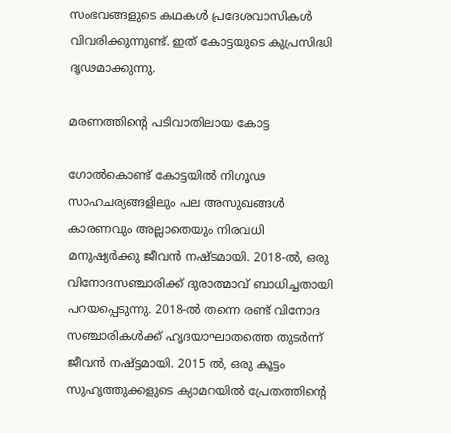സംഭവങ്ങളുടെ കഥകൾ പ്രദേശവാസികൾ വിവരിക്കുന്നുണ്ട്. ഇത് കോട്ടയുടെ കുപ്രസിദ്ധി ദൃഢമാക്കുന്നു.

മരണത്തിന്റെ പടിവാതിലായ കോട്ട

ഗോൽകൊണ്ട് കോട്ടയിൽ നിഗൂഢ സാഹചര്യങ്ങളിലും പല അസുഖങ്ങൾ കാരണവും അല്ലാതെയും നിരവധി മനുഷ്യർക്കു ജീവൻ നഷ്ടമായി. 2018-ൽ, ഒരു വിനോദസഞ്ചാരിക്ക് ദുരാത്മാവ് ബാധിച്ചതായി പറയപ്പെടുന്നു. 2018-ൽ തന്നെ രണ്ട് വിനോദ സഞ്ചാരികൾക്ക് ഹൃദയാഘാതത്തെ തുടർന്ന് ജീവൻ നഷ്ട്ടമായി. 2015 ൽ, ഒരു കൂട്ടം സുഹൃത്തുക്കളുടെ ക്യാമറയിൽ പ്രേതത്തിന്റെ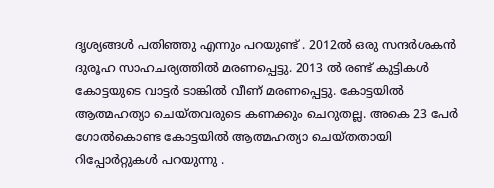ദൃശ്യങ്ങൾ പതിഞ്ഞു എന്നും പറയുണ്ട് . 2012ൽ ഒരു സന്ദർശകൻ ദുരൂഹ സാഹചര്യത്തിൽ മരണപ്പെട്ടു. 2013 ൽ രണ്ട് കുട്ടികൾ കോട്ടയുടെ വാട്ടർ ടാങ്കിൽ വീണ് മരണപ്പെട്ടു. കോട്ടയിൽ ആത്മഹത്യാ ചെയ്തവരുടെ കണക്കും ചെറുതല്ല. അകെ 23 പേർ ഗോൽകൊണ്ട കോട്ടയിൽ ആത്മഹത്യാ ചെയ്തതായി റിപ്പോർറ്റുകൾ പറയുന്നു .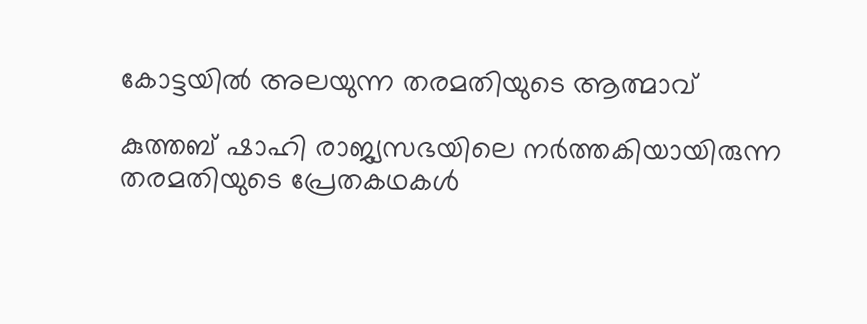കോട്ടയിൽ അലയുന്ന തരമതിയുടെ ആത്മാവ്

കുത്തബ് ഷാഹി രാജ്യസഭയിലെ നർത്തകിയായിരുന്ന തരമതിയുടെ പ്രേതകഥകൾ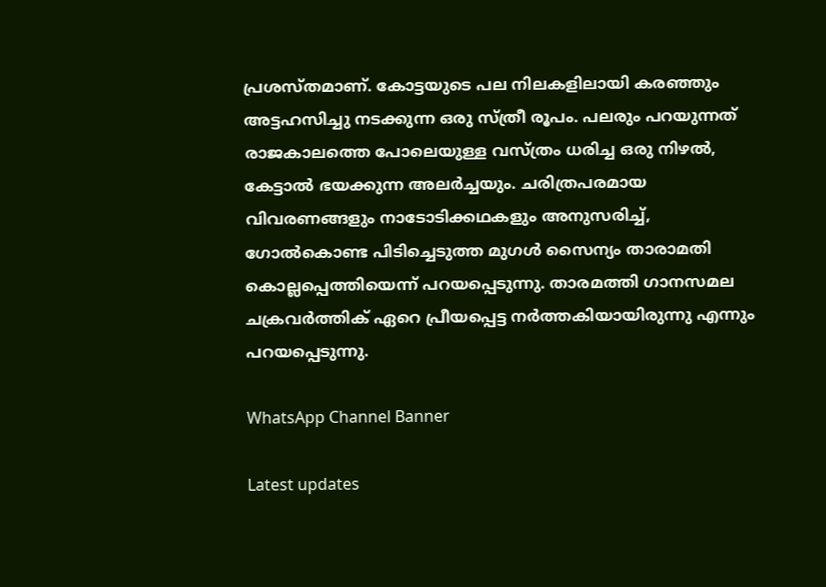പ്രശസ്തമാണ്. കോട്ടയുടെ പല നിലകളിലായി കരഞ്ഞും അട്ടഹസിച്ചു നടക്കുന്ന ഒരു സ്ത്രീ രൂപം. പലരും പറയുന്നത് രാജകാലത്തെ പോലെയുള്ള വസ്ത്രം ധരിച്ച ഒരു നിഴൽ, കേട്ടാൽ ഭയക്കുന്ന അലർച്ചയും. ചരിത്രപരമായ വിവരണങ്ങളും നാടോടിക്കഥകളും അനുസരിച്ച്, ഗോൽകൊണ്ട പിടിച്ചെടുത്ത മുഗൾ സൈന്യം താരാമതി കൊല്ലപ്പെത്തിയെന്ന് പറയപ്പെടുന്നു. താരമത്തി ഗാനസമല ചക്രവർത്തിക് ഏറെ പ്രീയപ്പെട്ട നർത്തകിയായിരുന്നു എന്നും പറയപ്പെടുന്നു.

WhatsApp Channel Banner

Latest updates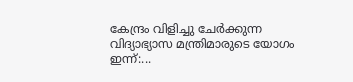കേന്ദ്രം വിളിച്ചു ചേർക്കുന്ന വിദ്യാഭ്യാസ മന്ത്രിമാരുടെ യോഗം ഇന്ന്:...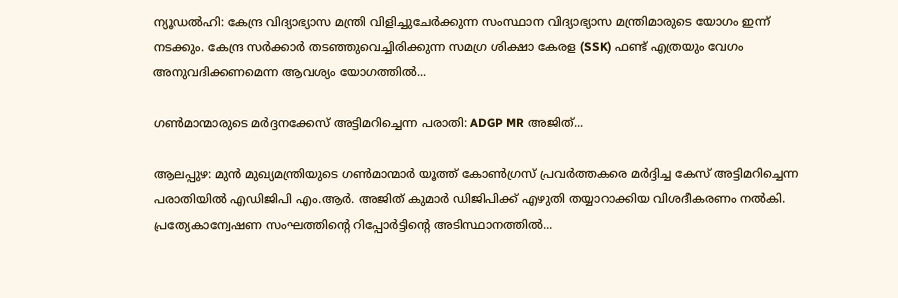ന്യൂഡൽഹി: കേന്ദ്ര വിദ്യാഭ്യാസ മന്ത്രി വിളിച്ചുചേർക്കുന്ന സംസ്ഥാന വിദ്യാഭ്യാസ മന്ത്രിമാരുടെ യോഗം ഇന്ന് നടക്കും. കേന്ദ്ര സർക്കാർ തടഞ്ഞുവെച്ചിരിക്കുന്ന സമഗ്ര ശിക്ഷാ കേരള (SSK) ഫണ്ട് എത്രയും വേഗം അനുവദിക്കണമെന്ന ആവശ്യം യോഗത്തിൽ...

ഗൺമാന്മാരുടെ മർദ്ദനക്കേസ് അട്ടിമറിച്ചെന്ന പരാതി: ADGP MR അജിത്...

ആലപ്പുഴ: മുൻ മുഖ്യമന്ത്രിയുടെ ഗൺമാന്മാർ യൂത്ത് കോൺഗ്രസ് പ്രവർത്തകരെ മർദ്ദിച്ച കേസ് അട്ടിമറിച്ചെന്ന പരാതിയിൽ എഡിജിപി എം.ആർ. അജിത് കുമാർ ഡിജിപിക്ക് എഴുതി തയ്യാറാക്കിയ വിശദീകരണം നൽകി. പ്രത്യേകാന്വേഷണ സംഘത്തിന്റെ റിപ്പോർട്ടിന്റെ അടിസ്ഥാനത്തിൽ...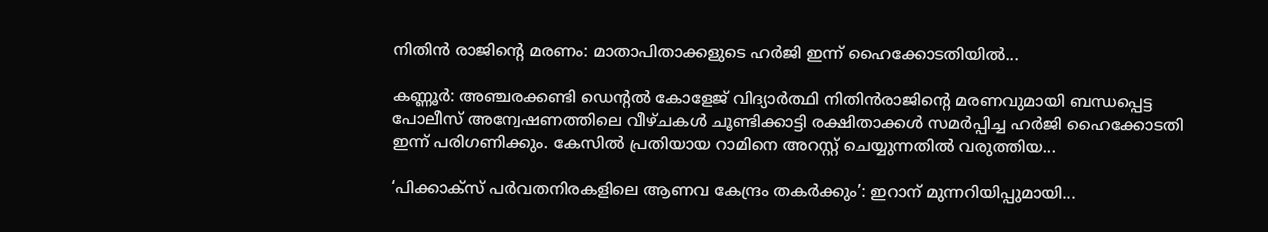നിതിൻ രാജിൻ്റെ മരണം: മാതാപിതാക്കളുടെ ഹർജി ഇന്ന് ഹൈക്കോടതിയിൽ...

കണ്ണൂർ: അഞ്ചരക്കണ്ടി ഡെന്റൽ കോളേജ് വിദ്യാർത്ഥി നിതിൻരാജിന്റെ മരണവുമായി ബന്ധപ്പെട്ട പോലീസ് അന്വേഷണത്തിലെ വീഴ്ചകൾ ചൂണ്ടിക്കാട്ടി രക്ഷിതാക്കൾ സമർപ്പിച്ച ഹർജി ഹൈക്കോടതി ഇന്ന് പരിഗണിക്കും. കേസിൽ പ്രതിയായ റാമിനെ അറസ്റ്റ് ചെയ്യുന്നതിൽ വരുത്തിയ...

‘പിക്കാക്സ് പർവതനിരകളിലെ ആണവ കേന്ദ്രം തകർക്കും’: ഇറാന് മുന്നറിയിപ്പുമായി...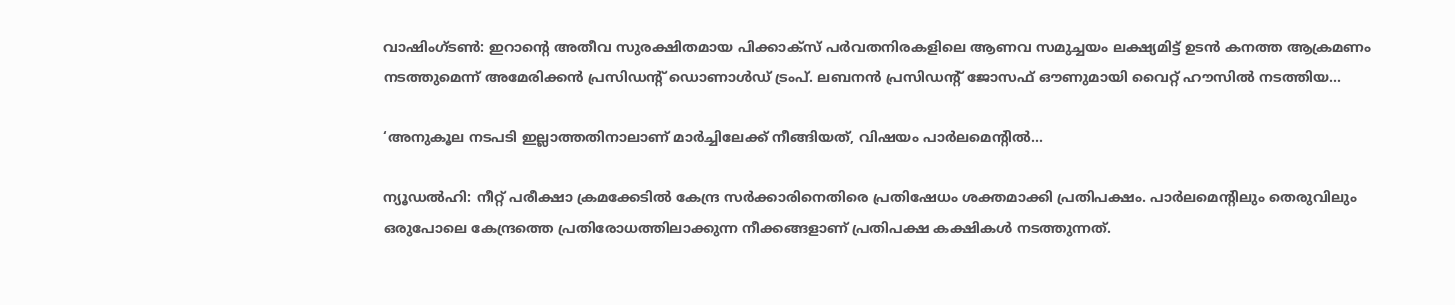വാഷിംഗ്ടൺ: ഇറാന്റെ അതീവ സുരക്ഷിതമായ പിക്കാക്സ് പർവതനിരകളിലെ ആണവ സമുച്ചയം ലക്ഷ്യമിട്ട് ഉടൻ കനത്ത ആക്രമണം നടത്തുമെന്ന് അമേരിക്കൻ പ്രസിഡന്റ് ഡൊണാൾഡ് ട്രംപ്. ലബനൻ പ്രസിഡന്റ് ജോസഫ് ഔണുമായി വൈറ്റ് ഹൗസിൽ നടത്തിയ...

‘അനുകൂല നടപടി ഇല്ലാത്തതിനാലാണ് മാർച്ചിലേക്ക് നീങ്ങിയത്, വിഷയം പാർലമെൻ്റിൽ...

ന്യൂഡൽഹി: നീറ്റ് പരീക്ഷാ ക്രമക്കേടിൽ കേന്ദ്ര സർക്കാരിനെതിരെ പ്രതിഷേധം ശക്തമാക്കി പ്രതിപക്ഷം. പാർലമെന്റിലും തെരുവിലും ഒരുപോലെ കേന്ദ്രത്തെ പ്രതിരോധത്തിലാക്കുന്ന നീക്കങ്ങളാണ് പ്രതിപക്ഷ കക്ഷികൾ നടത്തുന്നത്.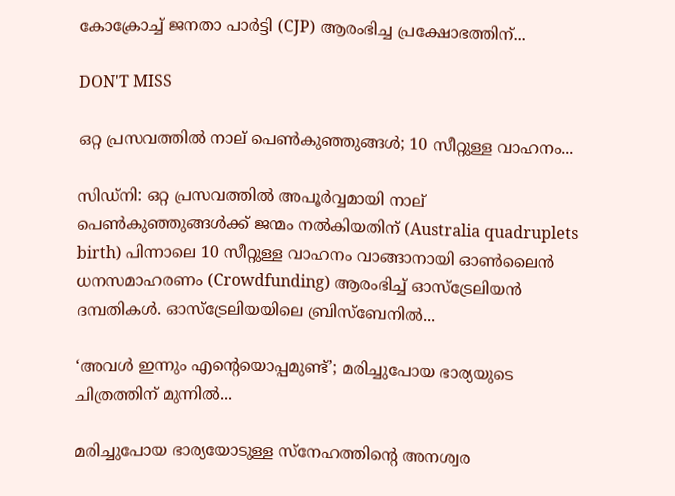കോക്രോച്ച് ജനതാ പാർട്ടി (CJP) ആരംഭിച്ച പ്രക്ഷോഭത്തിന്...

DON'T MISS

ഒറ്റ പ്രസവത്തിൽ നാല് പെൺകുഞ്ഞുങ്ങൾ; 10 സീറ്റുള്ള വാഹനം...

സിഡ്നി: ഒറ്റ പ്രസവത്തിൽ അപൂർവ്വമായി നാല് പെൺകുഞ്ഞുങ്ങൾക്ക് ജന്മം നൽകിയതിന് (Australia quadruplets birth) പിന്നാലെ 10 സീറ്റുള്ള വാഹനം വാങ്ങാനായി ഓൺലൈൻ ധനസമാഹരണം (Crowdfunding) ആരംഭിച്ച് ഓസ്‌ട്രേലിയൻ ദമ്പതികൾ. ഓസ്‌ട്രേലിയയിലെ ബ്രിസ്‌ബേനിൽ...

‘അവൾ ഇന്നും എന്റെയൊപ്പമുണ്ട്’; മരിച്ചുപോയ ഭാര്യയുടെ ചിത്രത്തിന് മുന്നിൽ...

മരിച്ചുപോയ ഭാര്യയോടുള്ള സ്നേഹത്തിന്റെ അനശ്വര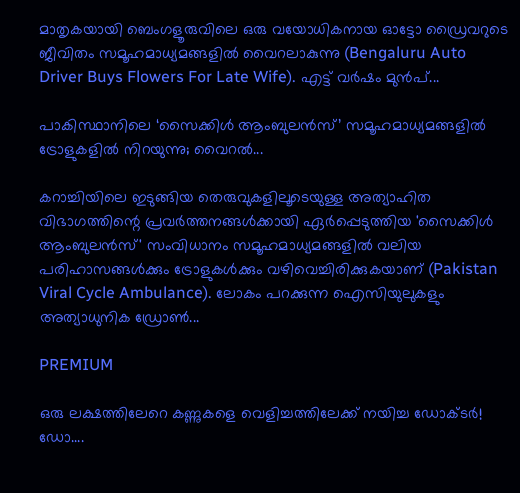മാതൃകയായി ബെംഗളൂരുവിലെ ഒരു വയോധികനായ ഓട്ടോ ഡ്രൈവറുടെ ജീവിതം സമൂഹമാധ്യമങ്ങളിൽ വൈറലാകുന്നു (Bengaluru Auto Driver Buys Flowers For Late Wife). എട്ട് വർഷം മുൻപ്...

പാകിസ്ഥാനിലെ ‘സൈക്കിൾ ആംബുലൻസ്’ സമൂഹമാധ്യമങ്ങളിൽ ട്രോളുകളിൽ നിറയുന്നു; വൈറൽ...

കറാച്ചിയിലെ ഇടുങ്ങിയ തെരുവുകളിലൂടെയുള്ള അത്യാഹിത വിഭാഗത്തിന്റെ പ്രവർത്തനങ്ങൾക്കായി ഏർപ്പെടുത്തിയ 'സൈക്കിൾ ആംബുലൻസ്' സംവിധാനം സമൂഹമാധ്യമങ്ങളിൽ വലിയ പരിഹാസങ്ങൾക്കും ട്രോളുകൾക്കും വഴിവെച്ചിരിക്കുകയാണ് (Pakistan Viral Cycle Ambulance). ലോകം പറക്കുന്ന ഐസിയുലുകളും അത്യാധുനിക ഡ്രോൺ...

PREMIUM

ഒരു ലക്ഷത്തിലേറെ കണ്ണുകളെ വെളിച്ചത്തിലേക്ക് നയിച്ച ഡോക്ടർ! ഡോ....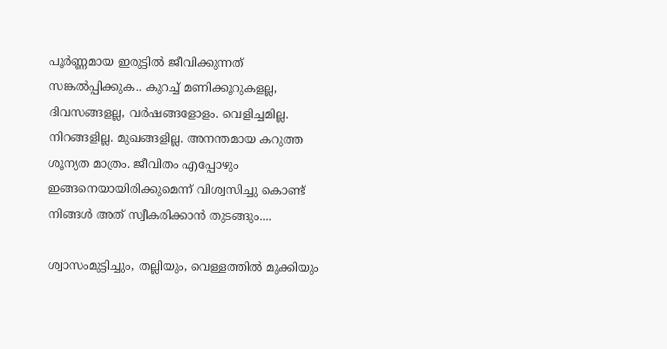പൂർണ്ണമായ ഇരുട്ടിൽ ജീവിക്കുന്നത് സങ്കൽപ്പിക്കുക.. കുറച്ച് മണിക്കൂറുകളല്ല, ദിവസങ്ങളല്ല, വർഷങ്ങളോളം. വെളിച്ചമില്ല. നിറങ്ങളില്ല. മുഖങ്ങളില്ല. അനന്തമായ കറുത്ത ശൂന്യത മാത്രം. ജീവിതം എപ്പോഴും ഇങ്ങനെയായിരിക്കുമെന്ന് വിശ്വസിച്ചു കൊണ്ട് നിങ്ങൾ അത് സ്വീകരിക്കാൻ തുടങ്ങും....

ശ്വാസംമുട്ടിച്ചും, തല്ലിയും, വെള്ളത്തിൽ മുക്കിയും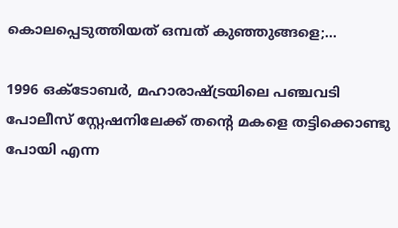കൊലപ്പെടുത്തിയത് ഒമ്പത് കുഞ്ഞുങ്ങളെ;...

1996 ഒക്ടോബർ, മഹാരാഷ്ട്രയിലെ പഞ്ചവടി പോലീസ് സ്റ്റേഷനിലേക്ക് തന്റെ മകളെ തട്ടിക്കൊണ്ടു പോയി എന്ന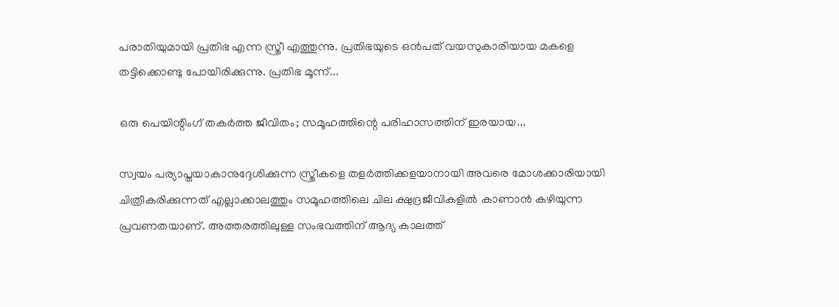പരാതിയുമായി പ്രതിഭ എന്ന സ്ത്രീ എത്തുന്നു. പ്രതിഭയുടെ ഒൻപത് വയസുകാരിയായ മകളെ തട്ടിക്കൊണ്ടു പോയിരിക്കുന്നു. പ്രതിഭ മൂന്ന്...

ഒരു പെയിന്റിംഗ് തകർത്ത ജീവിതം; സമൂഹത്തിന്റെ പരിഹാസത്തിന് ഇരയായ...

സ്വയം പര്യാപ്തയാകാനുദ്ദേശിക്കുന്ന സ്ത്രീകളെ തളർത്തിക്കളയാനായി അവരെ മോശക്കാരിയായി ചിത്രീകരിക്കുന്നത് എല്ലാക്കാലത്തും സമൂഹത്തിലെ ചില ക്ഷുദ്രജീവികളിൽ കാണാൻ കഴിയുന്ന പ്രവണതയാണ്. അത്തരത്തിലുള്ള സംഭവത്തിന് ആദ്യ കാലത്ത്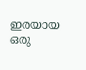ഇരയായ ഒരു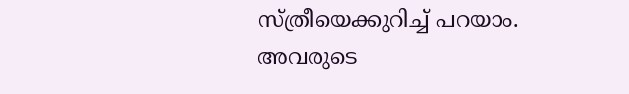സ്ത്രീയെക്കുറിച്ച് പറയാം. അവരുടെ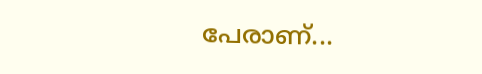പേരാണ്...